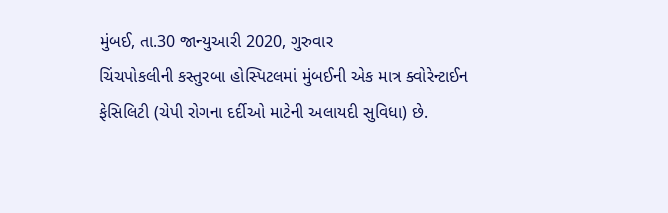મુંબઈ, તા.30 જાન્યુઆરી 2020, ગુરુવાર
ચિંચપોકલીની કસ્તુરબા હોસ્પિટલમાં મુંબઈની એક માત્ર ક્વોરેન્ટાઈન ફેસિલિટી (ચેપી રોગના દર્દીઓ માટેની અલાયદી સુવિધા) છે.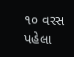૧૦ વરસ પહેલા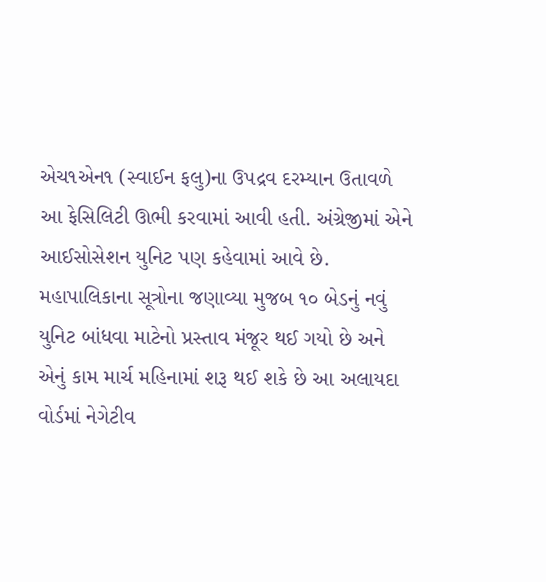એચ૧એન૧ (સ્વાઈન ફલુ)ના ઉપદ્રવ દરમ્યાન ઉતાવળે આ ફેસિલિટી ઊભી કરવામાં આવી હતી. અંગ્રેજીમાં એને આઈસોસેશન યુનિટ પણ કહેવામાં આવે છે. મહાપાલિકાના સૂત્રોના જણાવ્યા મુજબ ૧૦ બેડનું નવું યુનિટ બાંધવા માટેનો પ્રસ્તાવ મંજૂર થઈ ગયો છે અને એનું કામ માર્ચ મહિનામાં શરૂ થઈ શકે છે આ અલાયદા વોર્ડમાં નેગેટીવ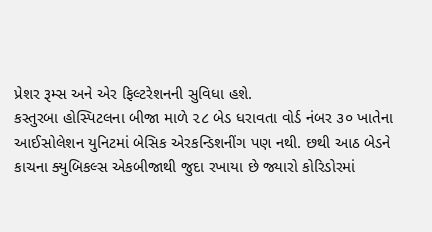પ્રેશર રૂમ્સ અને એર ફિલ્ટરેશનની સુવિધા હશે.
કસ્તુરબા હોસ્પિટલના બીજા માળે ૨૮ બેડ ધરાવતા વોર્ડ નંબર ૩૦ ખાતેના આઈસોલેશન યુનિટમાં બેસિક એરકન્ડિશનીંગ પણ નથી. છથી આઠ બેડને કાચના ક્યુબિકલ્સ એકબીજાથી જુદા રખાયા છે જ્યારો કોરિડોરમાં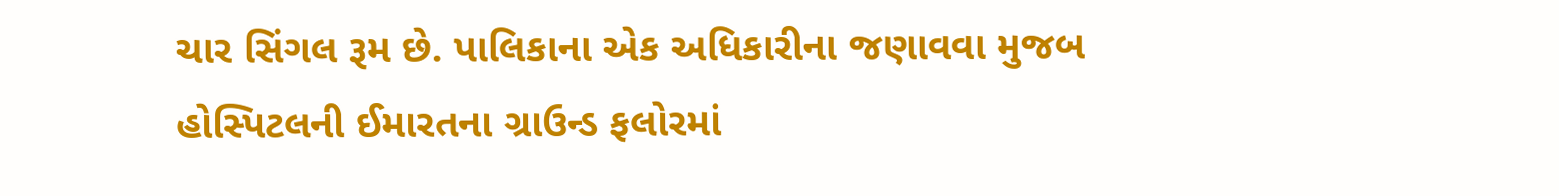ચાર સિંગલ રૂમ છે. પાલિકાના એક અધિકારીના જણાવવા મુજબ હોસ્પિટલની ઈમારતના ગ્રાઉન્ડ ફલોરમાં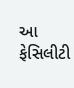આ ફેસિલીટી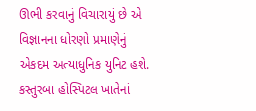ઊભી કરવાનું વિચારાયું છે એ વિજ્ઞાનના ધોરણો પ્રમાણેનું એકદમ અત્યાધુનિક યુનિટ હશે.
કસ્તુરબા હોસ્પિટલ ખાતેનાં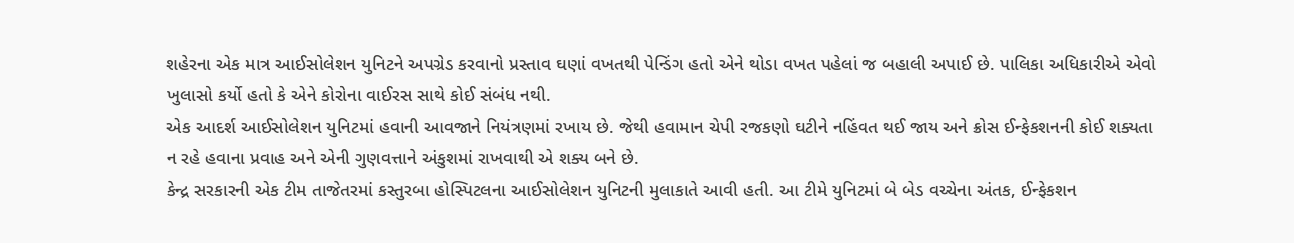શહેરના એક માત્ર આઈસોલેશન યુનિટને અપગ્રેડ કરવાનો પ્રસ્તાવ ઘણાં વખતથી પેન્ડિંગ હતો એને થોડા વખત પહેલાં જ બહાલી અપાઈ છે. પાલિકા અધિકારીએ એવો ખુલાસો કર્યો હતો કે એને કોરોના વાઈરસ સાથે કોઈ સંબંધ નથી.
એક આદર્શ આઈસોલેશન યુનિટમાં હવાની આવજાને નિયંત્રણમાં રખાય છે. જેથી હવામાન ચેપી રજકણો ઘટીને નહિંવત થઈ જાય અને ક્રોસ ઈન્ફેકશનની કોઈ શક્યતા ન રહે હવાના પ્રવાહ અને એની ગુણવત્તાને અંકુશમાં રાખવાથી એ શક્ય બને છે.
કેન્દ્ર સરકારની એક ટીમ તાજેતરમાં કસ્તુરબા હોસ્પિટલના આઈસોલેશન યુનિટની મુલાકાતે આવી હતી. આ ટીમે યુનિટમાં બે બેડ વચ્ચેના અંતક, ઈન્ફેકશન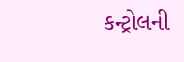કન્ટ્રોલની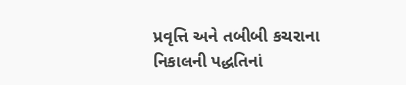પ્રવૃત્તિ અને તબીબી કચરાના નિકાલની પદ્ધતિનાં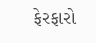ફેરફારો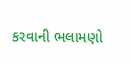કરવાની ભલામણો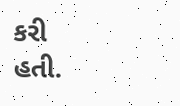કરી હતી.